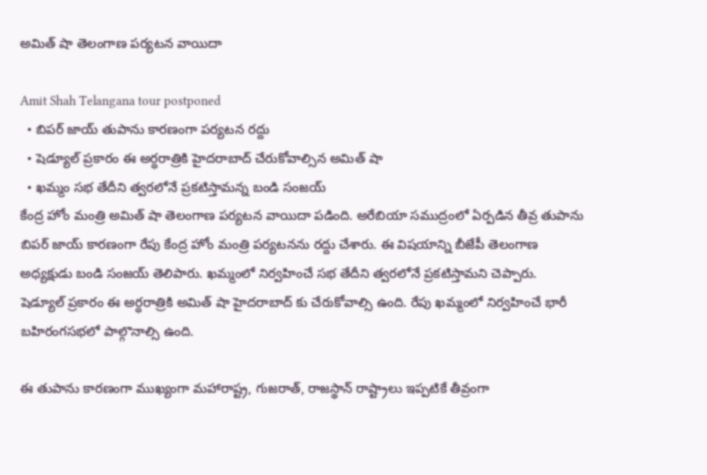అమిత్ షా తెలంగాణ పర్యటన వాయిదా

Amit Shah Telangana tour postponed
  • బిపర్ జాయ్ తుపాను కారణంగా పర్యటన రద్దు
  • షెడ్యూల్ ప్రకారం ఈ అర్ధరాత్రికి హైదరాబాద్ చేరుకోవాల్సిన అమిత్ షా
  • ఖమ్మం సభ తేదీని త్వరలోనే ప్రకటిస్తామన్న బండి సంజయ్
కేంద్ర హోం మంత్రి అమిత్ షా తెలంగాణ పర్యటన వాయిదా పడింది. అరేబియా సముద్రంలో ఏర్పడిన తీవ్ర తుపాను బిపర్ జాయ్ కారణంగా రేపు కేంద్ర హోం మంత్రి పర్యటనను రద్దు చేశారు. ఈ విషయాన్ని బీజేపీ తెలంగాణ అధ్యక్షుడు బండి సంజయ్ తెలిపారు. ఖమ్మంలో నిర్వహించే సభ తేదీని త్వరలోనే ప్రకటిస్తామని చెప్పారు.  షెడ్యూల్ ప్రకారం ఈ అర్ధరాత్రికి అమిత్ షా హైదరాబాద్ కు చేరుకోవాల్సి ఉంది. రేపు ఖమ్మంలో నిర్వహించే భారీ బహిరంగసభలో పాల్గొనాల్సి ఉంది.

ఈ తుపాను కారణంగా ముఖ్యంగా మహారాష్ట్ర, గుజరాత్, రాజస్థాన్ రాష్ట్రాలు ఇప్పటికే తీవ్రంగా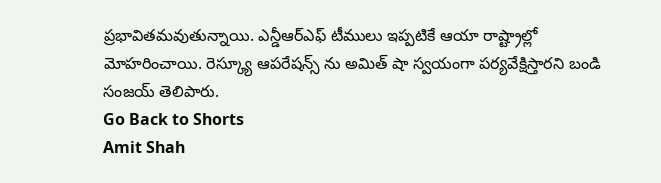ప్రభావితమవుతున్నాయి. ఎన్డీఆర్ఎఫ్ టీములు ఇప్పటికే ఆయా రాష్ట్రాల్లో మోహరించాయి. రెస్క్యూ ఆపరేషన్స్ ను అమిత్ షా స్వయంగా పర్యవేక్షిస్తారని బండి సంజయ్ తెలిపారు.
Go Back to Shorts
Amit Shah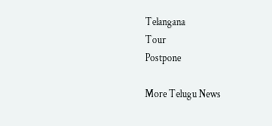Telangana
Tour
Postpone

More Telugu News